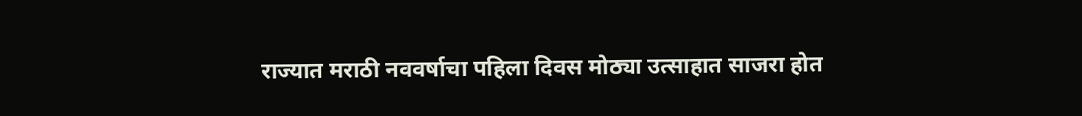राज्यात मराठी नववर्षाचा पहिला दिवस मोठ्या उत्साहात साजरा होत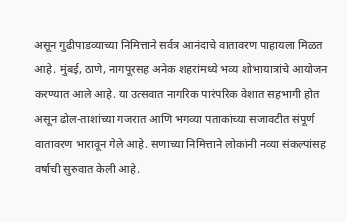असून गुढीपाडव्याच्या निमित्ताने सर्वत्र आनंदाचे वातावरण पाहायला मिळत आहे. मुंबई, ठाणे, नागपूरसह अनेक शहरांमध्ये भव्य शोभायात्रांचे आयोजन करण्यात आले आहे. या उत्सवात नागरिक पारंपरिक वेशात सहभागी होत असून ढोल-ताशांच्या गजरात आणि भगव्या पताकांच्या सजावटीत संपूर्ण वातावरण भारावून गेले आहे. सणाच्या निमित्ताने लोकांनी नव्या संकल्पांसह वर्षाची सुरुवात केली आहे.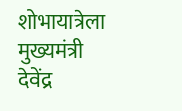शोभायात्रेला मुख्यमंत्री देवेंद्र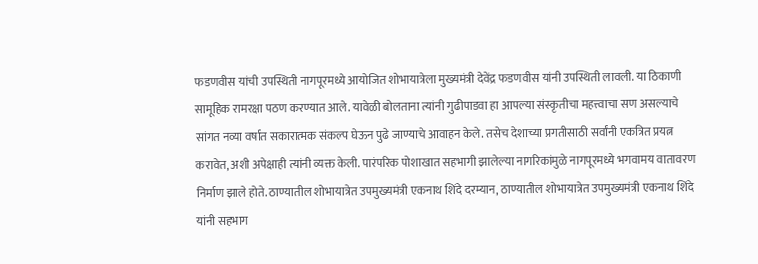फडणवीस यांची उपस्थिती नागपूरमध्ये आयोजित शोभायात्रेला मुख्यमंत्री देवेंद्र फडणवीस यांनी उपस्थिती लावली. या ठिकाणी सामूहिक रामरक्षा पठण करण्यात आले. यावेळी बोलताना त्यांनी गुढीपाडवा हा आपल्या संस्कृतीचा महत्त्वाचा सण असल्याचे सांगत नव्या वर्षात सकारात्मक संकल्प घेऊन पुढे जाण्याचे आवाहन केले. तसेच देशाच्या प्रगतीसाठी सर्वांनी एकत्रित प्रयत्न करावेत, अशी अपेक्षाही त्यांनी व्यक्त केली. पारंपरिक पोशाखात सहभागी झालेल्या नागरिकांमुळे नागपूरमध्ये भगवामय वातावरण निर्माण झाले होते. ठाण्यातील शोभायात्रेत उपमुख्यमंत्री एकनाथ शिंदे दरम्यान, ठाण्यातील शोभायात्रेत उपमुख्यमंत्री एकनाथ शिंदे यांनी सहभाग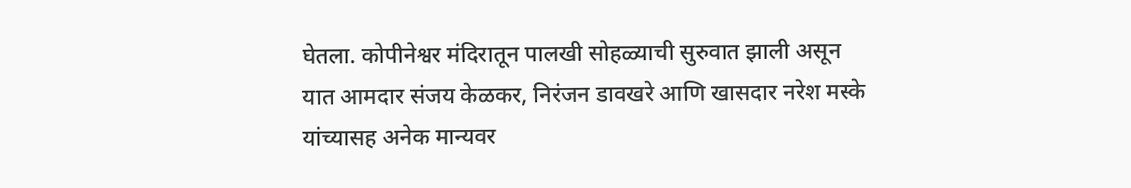घेतला. कोपीनेश्वर मंदिरातून पालखी सोहळ्याची सुरुवात झाली असून यात आमदार संजय केळकर, निरंजन डावखरे आणि खासदार नरेश मस्के यांच्यासह अनेक मान्यवर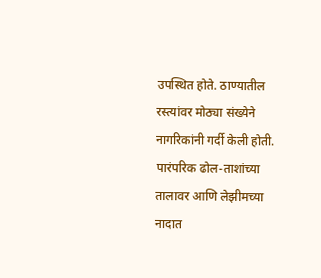उपस्थित होते. ठाण्यातील रस्त्यांवर मोठ्या संख्येने नागरिकांनी गर्दी केली होती. पारंपरिक ढोल-ताशांच्या तालावर आणि लेझीमच्या नादात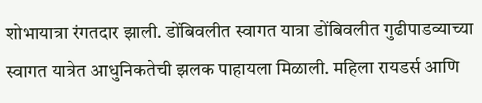शोभायात्रा रंगतदार झाली. डोंबिवलीत स्वागत यात्रा डोंबिवलीत गुढीपाडव्याच्या स्वागत यात्रेत आधुनिकतेची झलक पाहायला मिळाली. महिला रायडर्स आणि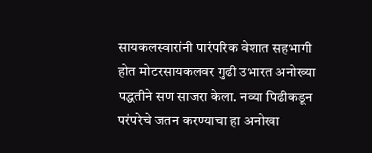सायकलस्वारांनी पारंपरिक वेशात सहभागी होत मोटरसायकलवर गुढी उभारत अनोख्या पद्धतीने सण साजरा केला. नव्या पिढीकडून परंपरेचे जतन करण्याचा हा अनोखा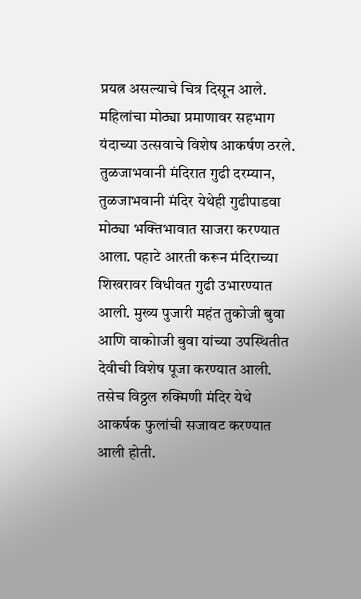प्रयत्न असल्याचे चित्र दिसून आले. महिलांचा मोठ्या प्रमाणावर सहभाग यंदाच्या उत्सवाचे विशेष आकर्षण ठरले. तुळजाभवानी मंदिरात गुढी दरम्यान, तुळजाभवानी मंदिर येथेही गुढीपाडवा मोठ्या भक्तिभावात साजरा करण्यात आला. पहाटे आरती करून मंदिराच्या शिखरावर विधीवत गुढी उभारण्यात आली. मुख्य पुजारी महंत तुकोजी बुवा आणि वाकोाजी बुवा यांच्या उपस्थितीत देवीची विशेष पूजा करण्यात आली. तसेच विठ्ठल रुक्मिणी मंदिर येथे आकर्षक फुलांची सजावट करण्यात आली होती.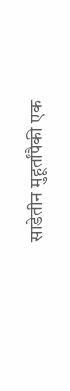साडेतीन मुहूर्तांपैकी एक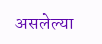असलेल्या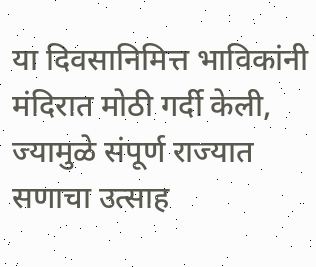या दिवसानिमित्त भाविकांनी मंदिरात मोठी गर्दी केली, ज्यामुळे संपूर्ण राज्यात सणाचा उत्साह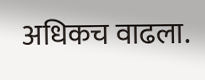अधिकच वाढला.